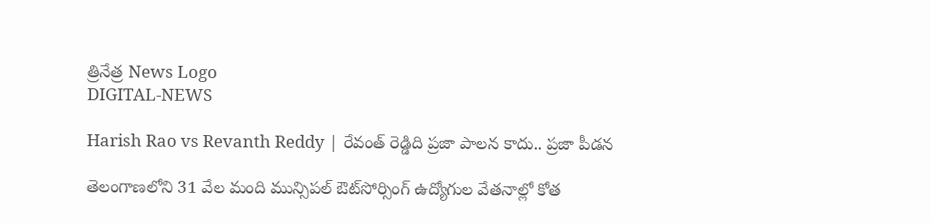త్రినేత్ర News Logo
DIGITAL-NEWS

Harish Rao vs Revanth Reddy | రేవంత్ రెడ్డిది ప్రజా పాలన కాదు.. ప్రజా పీడన

తెలంగాణలోని 31 వేల మంది మున్సిపల్ ఔట్‌సోర్సింగ్ ఉద్యోగుల వేతనాల్లో కోత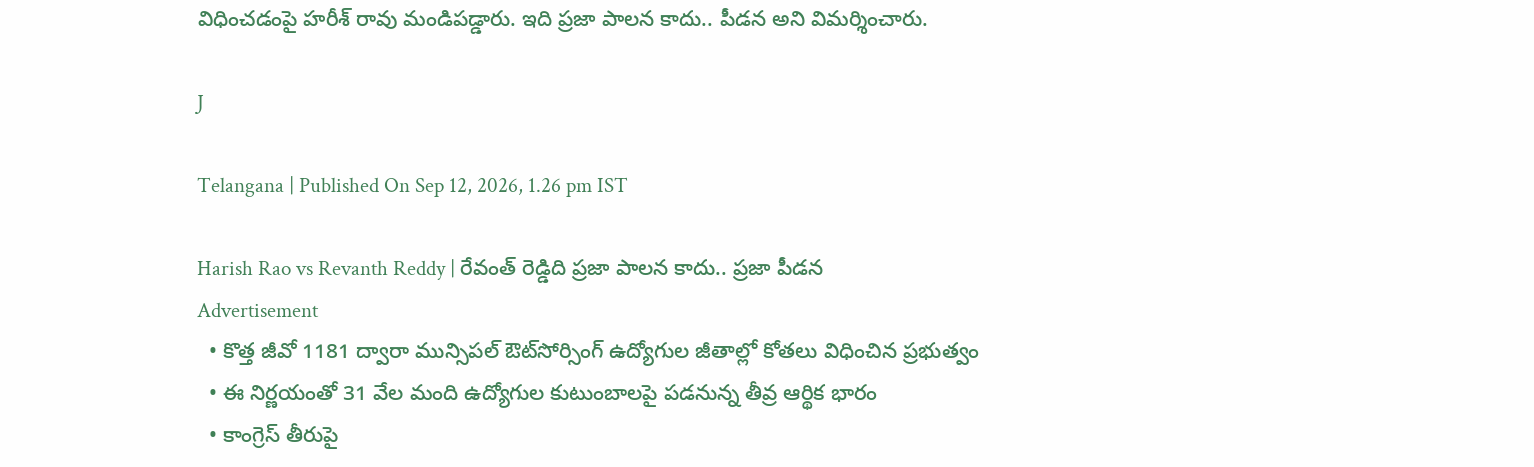విధించడంపై హరీశ్ రావు మండిపడ్డారు. ఇది ప్రజా పాలన కాదు.. పీడన అని విమర్శించారు.

J

Telangana | Published On Sep 12, 2026, 1.26 pm IST

Harish Rao vs Revanth Reddy | రేవంత్ రెడ్డిది ప్రజా పాలన కాదు.. ప్రజా పీడన
Advertisement
  • కొత్త జీవో 1181 ద్వారా మున్సిపల్ ఔట్‌సోర్సింగ్ ఉద్యోగుల జీతాల్లో కోతలు విధించిన ప్రభుత్వం
  • ఈ నిర్ణయంతో 31 వేల మంది ఉద్యోగుల కుటుంబాలపై పడనున్న తీవ్ర ఆర్థిక భారం
  • కాంగ్రెస్ తీరుపై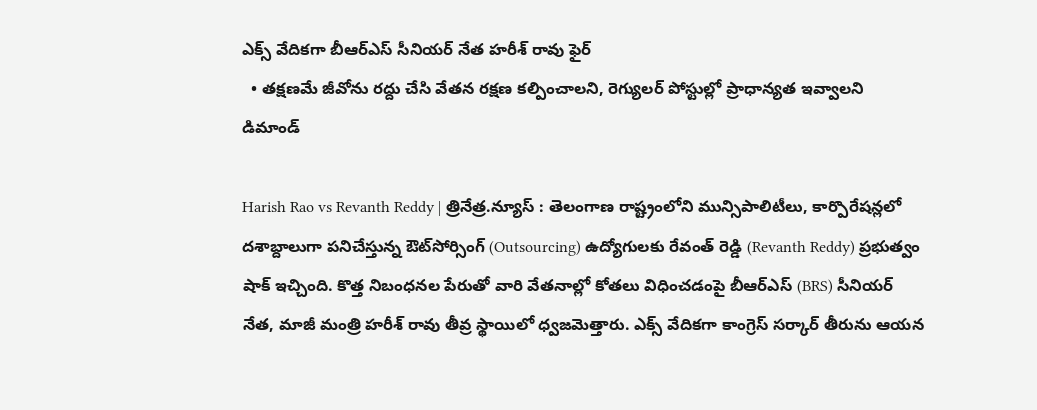ఎక్స్ వేదికగా బీఆర్ఎస్ సీనియర్ నేత హరీశ్ రావు ఫైర్
  • తక్షణమే జీవోను రద్దు చేసి వేతన రక్షణ కల్పించాలని, రెగ్యులర్ పోస్టుల్లో ప్రాధాన్యత ఇవ్వాలని డిమాండ్

Harish Rao vs Revanth Reddy | త్రినేత్ర.న్యూస్ : తెలంగాణ రాష్ట్రంలోని మున్సిపాలిటీలు, కార్పొరేషన్లలో దశాబ్దాలుగా పనిచేస్తున్న ఔట్‌సోర్సింగ్ (Outsourcing) ఉద్యోగులకు రేవంత్ రెడ్డి (Revanth Reddy) ప్రభుత్వం షాక్ ఇచ్చింది. కొత్త నిబంధనల పేరుతో వారి వేతనాల్లో కోతలు విధించడంపై బీఆర్ఎస్ (BRS) సీనియర్ నేత, మాజీ మంత్రి హరీశ్ రావు తీవ్ర స్థాయిలో ధ్వజమెత్తారు. ఎక్స్ వేదికగా కాంగ్రెస్ సర్కార్ తీరును ఆయన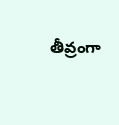తీవ్రంగా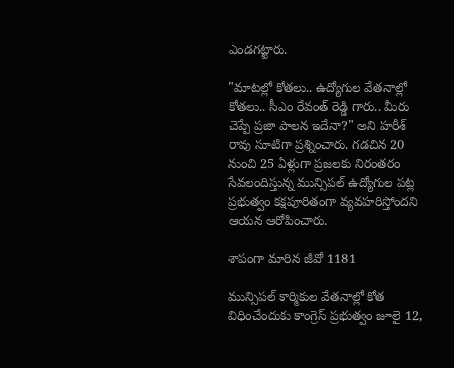ఎండగట్టారు.

"మాటల్లో కోతలు.. ఉద్యోగుల వేతనాల్లో కోతలు.. సీఎం రేవంత్ రెడ్డి గారు.. మీరు చెప్పే ప్రజా పాలన ఇదేనా?" అని హరీశ్ రావు సూటిగా ప్రశ్నించారు. గడచిన 20 నుంచి 25 ఏళ్లుగా ప్రజలకు నిరంతరం సేవలందిస్తున్న మున్సిపల్ ఉద్యోగుల పట్ల ప్రభుత్వం కక్షపూరితంగా వ్యవహరిస్తోందని ఆయన ఆరోపించారు.

శాపంగా మారిన జీవో 1181

మున్సిపల్ కార్మికుల వేతనాల్లో కోత విధించేందుకు కాంగ్రెస్ ప్రభుత్వం జూలై 12,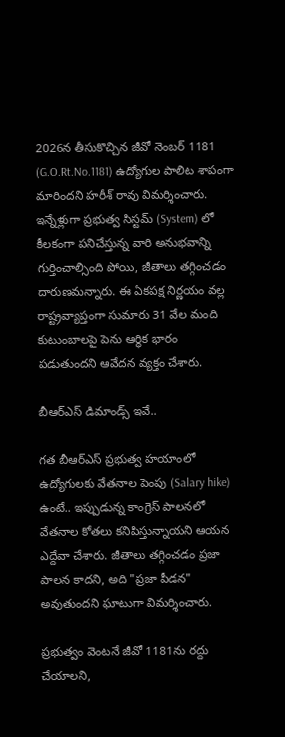2026న తీసుకొచ్చిన జీవో నెంబర్ 1181 (G.O.Rt.No.1181) ఉద్యోగుల పాలిట శాపంగా మారిందని హరీశ్ రావు విమర్శించారు. ఇన్నేళ్లుగా ప్రభుత్వ సిస్టమ్ (System) లో కీలకంగా పనిచేస్తున్న వారి అనుభవాన్ని గుర్తించాల్సింది పోయి, జీతాలు తగ్గించడం దారుణమన్నారు. ఈ ఏకపక్ష నిర్ణయం వల్ల రాష్ట్రవ్యాప్తంగా సుమారు 31 వేల మంది కుటుంబాలపై పెను ఆర్థిక భారం పడుతుందని ఆవేదన వ్యక్తం చేశారు.

బీఆర్ఎస్ డిమాండ్స్ ఇవే..

గత బీఆర్ఎస్ ప్రభుత్వ హయాంలో ఉద్యోగులకు వేతనాల పెంపు (Salary hike) ఉంటే.. ఇప్పుడున్న కాంగ్రెస్ పాలనలో వేతనాల కోతలు కనిపిస్తున్నాయని ఆయన ఎద్దేవా చేశారు. జీతాలు తగ్గించడం ప్రజా పాలన కాదని, అది "ప్రజా పీడన" అవుతుందని ఘాటుగా విమర్శించారు.

ప్రభుత్వం వెంటనే జీవో 1181ను రద్దు చేయాలని,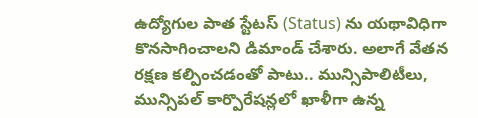ఉద్యోగుల పాత స్టేటస్ (Status) ను యథావిధిగా కొనసాగించాలని డిమాండ్ చేశారు. అలాగే వేతన రక్షణ కల్పించడంతో పాటు.. మున్సిపాలిటీలు, మున్సిపల్ కార్పొరేషన్లలో ఖాళీగా ఉన్న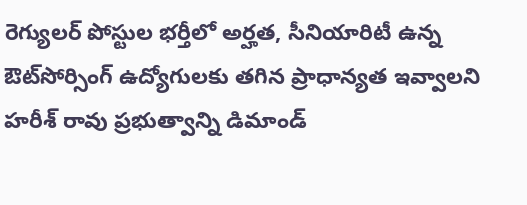రెగ్యులర్ పోస్టుల భర్తీలో అర్హత, సీనియారిటీ ఉన్న ఔట్‌సోర్సింగ్ ఉద్యోగులకు తగిన ప్రాధాన్యత ఇవ్వాలని హరీశ్ రావు ప్రభుత్వాన్ని డిమాండ్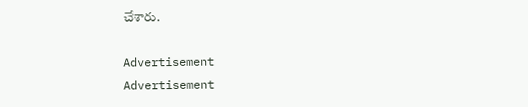చేశారు.

Advertisement
Advertisement